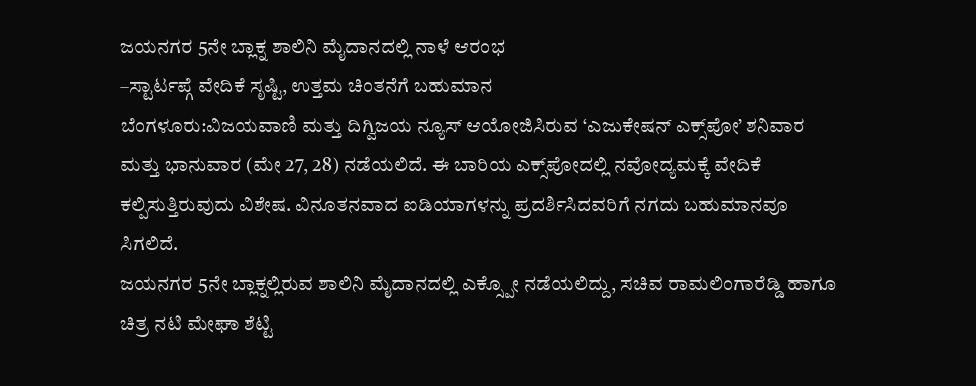ಜಯನಗರ 5ನೇ ಬ್ಲಾಕ್ನ ಶಾಲಿನಿ ಮೈದಾನದಲ್ಲಿ ನಾಳೆ ಆರಂಭ
–ಸ್ಟಾರ್ಟಪ್ಗೆ ವೇದಿಕೆ ಸೃಷ್ಟಿ, ಉತ್ತಮ ಚಿಂತನೆಗೆ ಬಹುಮಾನ
ಬೆಂಗಳೂರು:ವಿಜಯವಾಣಿ ಮತ್ತು ದಿಗ್ವಿಜಯ ನ್ಯೂಸ್ ಆಯೋಜಿಸಿರುವ ‘ಎಜುಕೇಷನ್‌ ಎಕ್ಸ್‌ಪೋ’ ಶನಿವಾರ ಮತ್ತು ಭಾನುವಾರ (ಮೇ 27, 28) ನಡೆಯಲಿದೆ. ಈ ಬಾರಿಯ ಎಕ್ಸ್‌ಪೋದಲ್ಲಿ ನವೋದ್ಯಮಕ್ಕೆ ವೇದಿಕೆ ಕಲ್ಪಿಸುತ್ತಿರುವುದು ವಿಶೇಷ. ವಿನೂತನವಾದ ಐಡಿಯಾಗಳನ್ನು ಪ್ರದರ್ಶಿಸಿದವರಿಗೆ ನಗದು ಬಹುಮಾನವೂ ಸಿಗಲಿದೆ.
ಜಯನಗರ 5ನೇ ಬ್ಲಾಕ್ನಲ್ಲಿರುವ ಶಾಲಿನಿ ಮೈದಾನದಲ್ಲಿ ಎಕ್ಸ್ಪೋ ನಡೆಯಲಿದ್ದು, ಸಚಿವ ರಾಮಲಿಂಗಾರೆಡ್ಡಿ ಹಾಗೂ ಚಿತ್ರ ನಟಿ ಮೇಘಾ ಶೆಟ್ಟಿ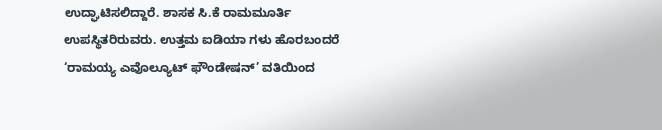ಉದ್ಘಾಟಿಸಲಿದ್ದಾರೆ. ಶಾಸಕ ಸಿ.ಕೆ ರಾಮಮೂರ್ತಿ ಉಪಸ್ಥಿತರಿರುವರು. ಉತ್ತಮ ಐಡಿಯಾ ಗಳು ಹೊರಬಂದರೆ ‘ರಾಮಯ್ಯ ಎವೊಲ್ಯೂಟ್ ಫೌಂಡೇಷನ್‌’ ವತಿಯಿಂದ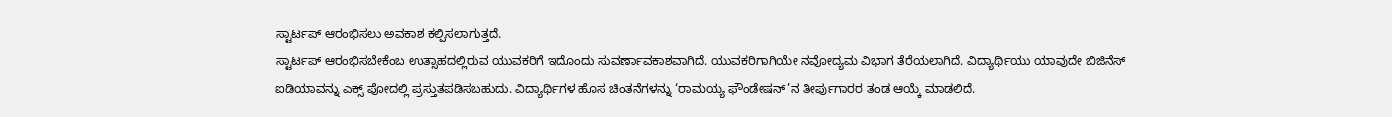ಸ್ಟಾರ್ಟಪ್ ಆರಂಭಿಸಲು ಅವಕಾಶ ಕಲ್ಪಿಸಲಾಗುತ್ತದೆ.
ಸ್ಟಾರ್ಟಪ್ ಆರಂಭಿಸಬೇಕೆಂಬ ಉತ್ಸಾಹದಲ್ಲಿರುವ ಯುವಕರಿಗೆ ಇದೊಂದು ಸುವರ್ಣಾವಕಾಶವಾಗಿದೆ. ಯುವಕರಿಗಾಗಿಯೇ ನವೋದ್ಯಮ ವಿಭಾಗ ತೆರೆಯಲಾಗಿದೆ. ವಿದ್ಯಾರ್ಥಿಯು ಯಾವುದೇ ಬಿಜಿನೆಸ್ ಐಡಿಯಾವನ್ನು ಎಕ್ಸ್‌ ಪೋದಲ್ಲಿ ಪ್ರಸ್ತುತಪಡಿಸಬಹುದು. ವಿದ್ಯಾರ್ಥಿಗಳ ಹೊಸ ಚಿಂತನೆಗಳನ್ನು ‘ರಾಮಯ್ಯ ಫೌಂಡೇಷನ್’ನ ತೀರ್ಪುಗಾರರ ತಂಡ ಆಯ್ಕೆ ಮಾಡಲಿದೆ.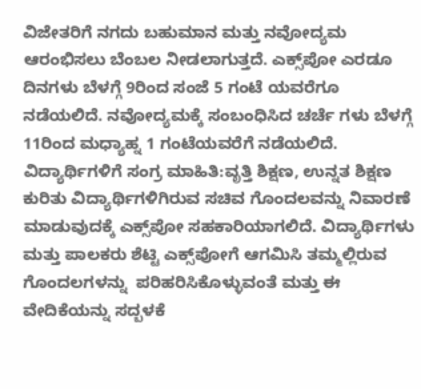ವಿಜೇತರಿಗೆ ನಗದು ಬಹುಮಾನ ಮತ್ತು ನವೋದ್ಯಮ ಆರಂಭಿಸಲು ಬೆಂಬಲ ನೀಡಲಾಗುತ್ತದೆ. ಎಕ್ಸ್‌ಪೋ ಎರಡೂ ದಿನಗಳು ಬೆಳಗ್ಗೆ 9ರಿಂದ ಸಂಜೆ 5 ಗಂಟೆ ಯವರೆಗೂ ನಡೆಯಲಿದೆ. ನವೋದ್ಯಮಕ್ಕೆ ಸಂಬಂಧಿಸಿದ ಚರ್ಚೆ ಗಳು ಬೆಳಗ್ಗೆ 11ರಿಂದ ಮಧ್ಯಾಹ್ನ 1 ಗಂಟೆಯವರೆಗೆ ನಡೆಯಲಿದೆ.
ವಿದ್ಯಾರ್ಥಿಗಳಿಗೆ ಸಂಗ್ರ ಮಾಹಿತಿ:ವೃತ್ತಿ ಶಿಕ್ಷಣ, ಉನ್ನತ ಶಿಕ್ಷಣ ಕುರಿತು ವಿದ್ಯಾರ್ಥಿಗಳಿಗಿರುವ ಸಚಿವ ಗೊಂದಲವನ್ನು ನಿವಾರಣೆ ಮಾಡುವುದಕ್ಕೆ ಎಕ್ಸ್‌ಪೋ ಸಹಕಾರಿಯಾಗಲಿದೆ. ವಿದ್ಯಾರ್ಥಿಗಳು ಮತ್ತು ಪಾಲಕರು ಶೆಟ್ಟಿ ಎಕ್ಸ್‌ಪೋಗೆ ಆಗಮಿಸಿ ತಮ್ಮಲ್ಲಿರುವ ಗೊಂದಲಗಳನ್ನು  ಪರಿಹರಿಸಿಕೊಳ್ಳುವಂತೆ ಮತ್ತು ಈ ವೇದಿಕೆಯನ್ನು ಸದ್ಬಳಕೆ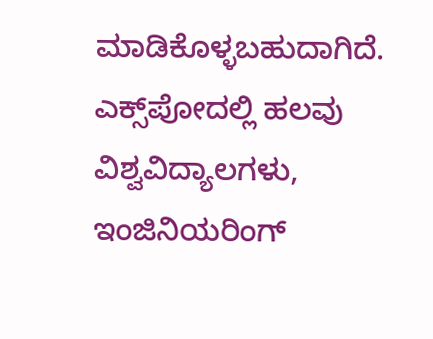ಮಾಡಿಕೊಳ್ಳಬಹುದಾಗಿದೆ.
ಎಕ್ಸ್‌ಪೋದಲ್ಲಿ ಹಲವು ವಿಶ್ವವಿದ್ಯಾಲಗಳು, ಇಂಜಿನಿಯರಿಂಗ್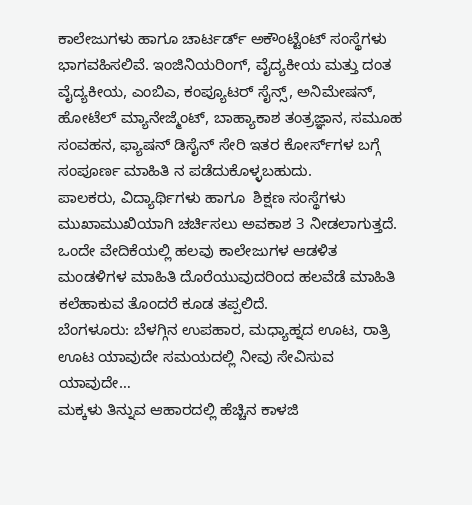ಕಾಲೇಜುಗಳು ಹಾಗೂ ಚಾರ್ಟರ್ಡ್ ಅಕೌಂಟ್ಟೆಂಟ್ ಸಂಸ್ಥೆಗಳು ಭಾಗವಹಿಸಲಿವೆ. ಇಂಜಿನಿಯರಿಂಗ್, ವೈದ್ಯಕೀಯ ಮತ್ತು ದಂತ ವೈದ್ಯಕೀಯ, ಎಂಬಿಎ, ಕಂಪ್ಯೂಟರ್ ಸೈನ್ಸ್, ಅನಿಮೇಷನ್, ಹೋಟೆಲ್ ಮ್ಯಾನೇಜ್ಮೆಂಟ್, ಬಾಹ್ಯಾಕಾಶ ತಂತ್ರಜ್ಞಾನ, ಸಮೂಹ ಸಂವಹನ, ಫ್ಯಾಷನ್ ಡಿಸೈನ್ ಸೇರಿ ಇತರ ಕೋರ್ಸ್‌ಗಳ ಬಗ್ಗೆ ಸಂಪೂರ್ಣ ಮಾಹಿತಿ ನ ಪಡೆದುಕೊಳ್ಳಬಹುದು.
ಪಾಲಕರು, ವಿದ್ಯಾರ್ಥಿಗಳು ಹಾಗೂ  ಶಿಕ್ಷಣ ಸಂಸ್ಥೆಗಳು ಮುಖಾಮುಖಿಯಾಗಿ ಚರ್ಚಿಸಲು ಅವಕಾಶ 3 ನೀಡಲಾಗುತ್ತದೆ. ಒಂದೇ ವೇದಿಕೆಯಲ್ಲಿ ಹಲವು ಕಾಲೇಜುಗಳ ಆಡಳಿತ ಮಂಡಳಿಗಳ ಮಾಹಿತಿ ದೊರೆಯುವುದರಿಂದ ಹಲವೆಡೆ ಮಾಹಿತಿ ಕಲೆಹಾಕುವ ತೊಂದರೆ ಕೂಡ ತಪ್ಪಲಿದೆ.
ಬೆಂಗಳೂರು: ಬೆಳಗ್ಗಿನ ಉಪಹಾರ, ಮಧ್ಯಾಹ್ನದ ಊಟ, ರಾತ್ರಿ ಊಟ ಯಾವುದೇ ಸಮಯದಲ್ಲಿ ನೀವು ಸೇವಿಸುವ ಯಾವುದೇ…
ಮಕ್ಕಳು ತಿನ್ನುವ ಆಹಾರದಲ್ಲಿ ಹೆಚ್ಚಿನ ಕಾಳಜಿ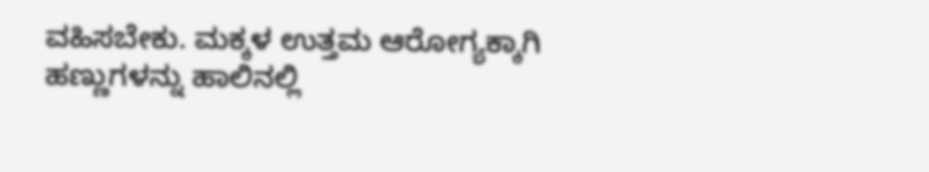ವಹಿಸಬೇಕು. ಮಕ್ಕಳ ಉತ್ತಮ ಆರೋಗ್ಯಕ್ಕಾಗಿ ಹಣ್ಣುಗಳನ್ನು ಹಾಲಿನಲ್ಲಿ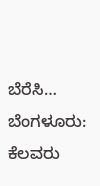ಬೆರೆಸಿ…
ಬೆಂಗಳೂರು: ಕೆಲವರು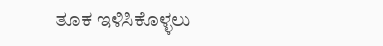ತೂಕ ಇಳಿಸಿಕೊಳ್ಳಲು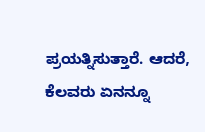ಪ್ರಯತ್ನಿಸುತ್ತಾರೆ. ಆದರೆ, ಕೆಲವರು ಏನನ್ನೂ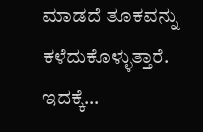ಮಾಡದೆ ತೂಕವನ್ನು ಕಳೆದುಕೊಳ್ಳುತ್ತಾರೆ. ಇದಕ್ಕೆ…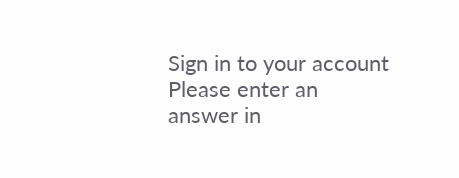Sign in to your account
Please enter an answer in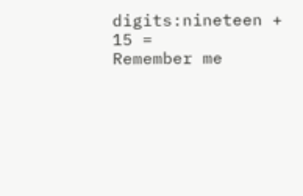digits:nineteen + 15 =
Remember me